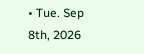• Tue. Sep 8th, 2026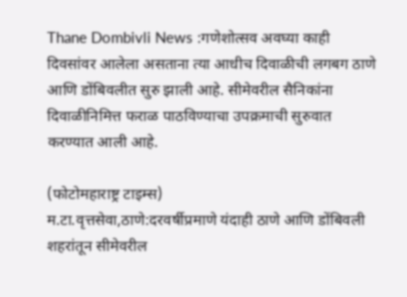Thane Dombivli News :गणेशोत्सव अवघ्या काही दिवसांवर आलेला असताना त्या आधीच दिवाळीची लगबग ठाणे आणि डोंबिवलीत सुरु झाली आहे. सीमेवरील सैनिकांना दिवाळीनिमित्त फराळ पाठविण्याचा उपक्रमाची सुरुवात करण्यात आली आहे.

(फोटोमहाराष्ट्र टाइम्स)
म.टा.वृत्तसेवा,ठाणे:दरवर्षीप्रमाणे यंदाही ठाणे आणि डोंबिवली शहरांतून सीमेवरील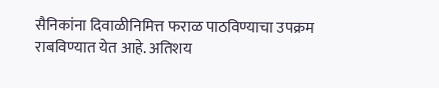सैनिकांना दिवाळीनिमित्त फराळ पाठविण्याचा उपक्रम राबविण्यात येत आहे. अतिशय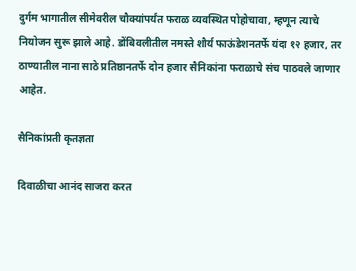दुर्गम भागातील सीमेवरील चौक्यांपर्यंत फराळ व्यवस्थित पोहोचावा, म्हणून त्याचे नियोजन सुरू झाले आहे. डोंबिवलीतील नमस्ते शौर्य फाऊंडेशनतर्फे यंदा १२ हजार, तर ठाण्यातील नाना साठे प्रतिष्ठानतर्फे दोन हजार सैनिकांना फराळाचे संच पाठवले जाणार आहेत.

सैनिकांप्रती कृतज्ञता

दिवाळीचा आनंद साजरा करत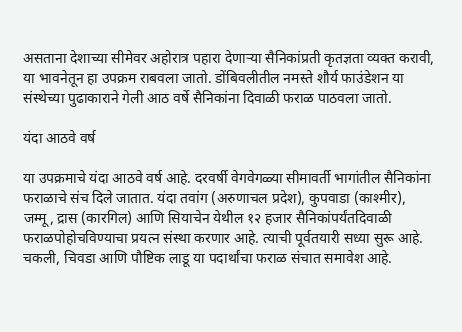असताना देशाच्या सीमेवर अहोरात्र पहारा देणाऱ्या सैनिकांप्रती कृतज्ञता व्यक्त करावी, या भावनेतून हा उपक्रम राबवला जातो. डोंबिवलीतील नमस्ते शौर्य फाउंडेशन या संस्थेच्या पुढाकाराने गेली आठ वर्षे सैनिकांना दिवाळी फराळ पाठवला जातो.

यंदा आठवे वर्ष

या उपक्रमाचे यंदा आठवे वर्ष आहे. दरवर्षी वेगवेगळ्या सीमावर्ती भागांतील सैनिकांना फराळाचे संच दिले जातात. यंदा तवांग (अरुणाचल प्रदेश), कुपवाडा (काश्मीर), जम्मू, द्रास (कारगिल) आणि सियाचेन येथील १२ हजार सैनिकांपर्यंतदिवाळी फराळपोहोचविण्याचा प्रयत्न संस्था करणार आहे. त्याची पूर्वतयारी सध्या सुरू आहे. चकली, चिवडा आणि पौष्टिक लाडू या पदार्थांचा फराळ संचात समावेश आहे.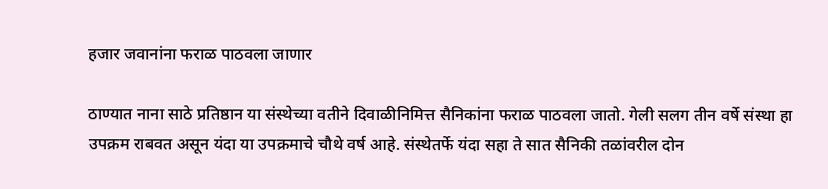हजार जवानांना फराळ पाठवला जाणार

ठाण्यात नाना साठे प्रतिष्ठान या संस्थेच्या वतीने दिवाळीनिमित्त सैनिकांना फराळ पाठवला जातो. गेली सलग तीन वर्षे संस्था हा उपक्रम राबवत असून यंदा या उपक्रमाचे चौथे वर्ष आहे. संस्थेतर्फे यंदा सहा ते सात सैनिकी तळांवरील दोन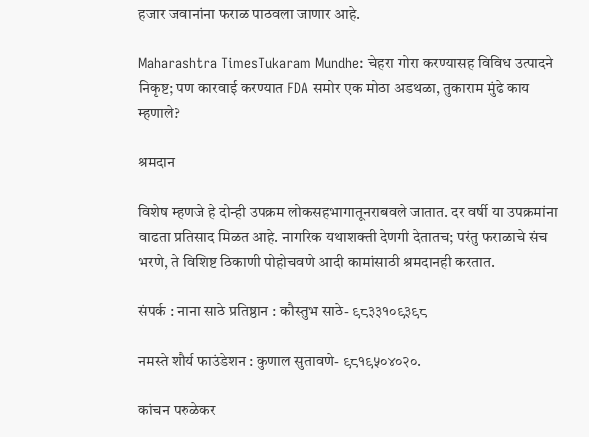हजार जवानांना फराळ पाठवला जाणार आहे.

Maharashtra TimesTukaram Mundhe: चेहरा गोरा करण्यासह विविध उत्पादने निकृष्ट; पण कारवाई करण्यात FDA समोर एक मोठा अडथळा, तुकाराम मुंढे काय म्हणाले?

श्रमदान

विशेष म्हणजे हे दोन्ही उपक्रम लोकसहभागातूनराबवले जातात. दर वर्षी या उपक्रमांना वाढता प्रतिसाद मिळत आहे. नागरिक यथाशक्ती देणगी देतातच; परंतु फराळाचे संच भरणे, ते विशिष्ट ठिकाणी पोहोचवणे आदी कामांसाठी श्रमदानही करतात.

संपर्क : नाना साठे प्रतिष्ठान : कौस्तुभ साठे- ९८३३१०९३९८

नमस्ते शौर्य फाउंडेशन : कुणाल सुतावणे- ९८१९५०४०२०.

कांचन परुळेकर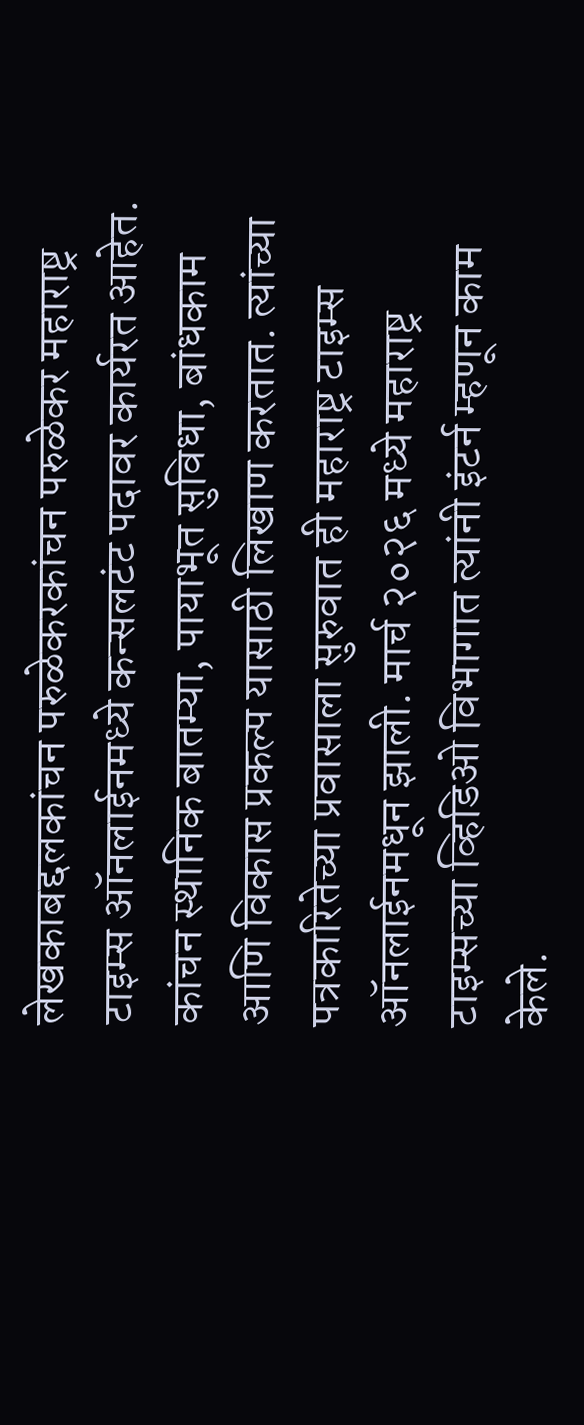लेखकाबद्दलकांचन परुळेकरकांचन परुळेकर महाराष्ट्र टाइम्स ऑनलाईनमध्ये कन्सलटंट पदावर कार्यरत आहेत. कांचन स्थानिक बातम्या, पायाभूत सुविधा, बांधकाम आणि विकास प्रकल्प यासाठी लिखाण करतात. त्यांच्या पत्रकारितेच्या प्रवासाला सुरुवात ही महाराष्ट्र टाइम्स ऑनलाईनमधून झाली. मार्च २०२६ मध्ये महाराष्ट्र टाइम्सच्या व्हिडिओ विभागात त्यांनी इंटर्न म्हणून काम केले.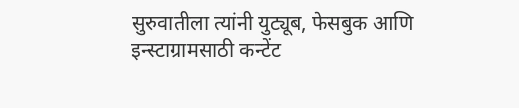सुरुवातीला त्यांनी युट्यूब, फेसबुक आणि इन्स्टाग्रामसाठी कन्टेंट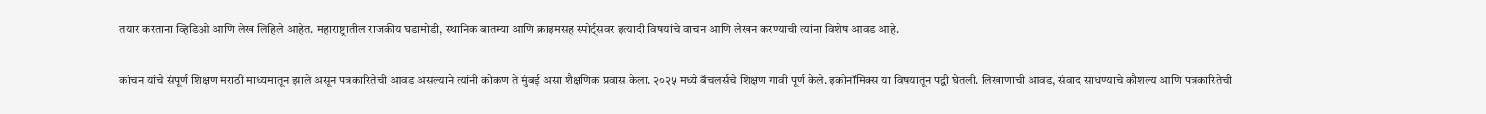तयार करताना व्हिडिओ आणि लेख लिहिले आहेत. महाराष्ट्रातील राजकीय घडामोडी, स्थानिक बातम्या आणि क्राइमसह स्पोर्ट्सवर इत्यादी विषयांचे वाचन आणि लेखन करण्याची त्यांना विशेष आवड आहे.

कांचन यांचे संपूर्ण शिक्षण मराठी माध्यमातून झाले असून पत्रकारितेची आवड असल्याने त्यांनी कोकण ते मुंबई असा शैक्षणिक प्रवास केला. २०२५ मध्ये बॅचलर्सचे शिक्षण गावी पूर्ण केले. इकोनॉमिक्स या विषयातून पद्वी घेतली. लिखाणाची आवड, संवाद साधण्याचे कौशल्य आणि पत्रकारितेची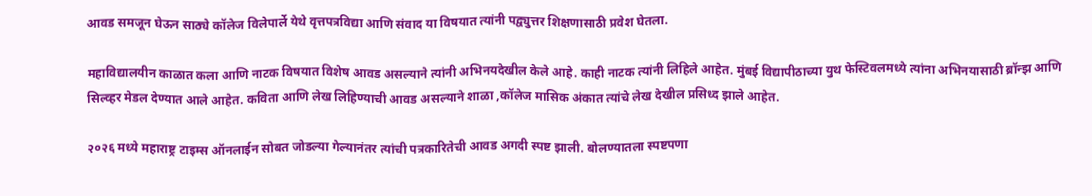आवड समजून घेऊन साठ्ये कॉलेज विलेपार्ले येथे वृत्तपत्रविद्या आणि संवाद या विषयात त्यांनी पद्व्युत्तर शिक्षणासाठी प्रवेश घेतला.

महाविद्यालयीन काळात कला आणि नाटक विषयात विशेष आवड असल्याने त्यांनी अभिनयदेखील केले आहे. काही नाटक त्यांनी लिहिले आहेत. मुंबई विद्यापीठाच्या युथ फेस्टिवलमध्ये त्यांना अभिनयासाठी ब्रॉन्झ आणि सिल्व्हर मेडल देण्यात आले आहेत. कविता आणि लेख लिहिण्याची आवड असल्याने शाळा ,कॉलेज मासिक अंकात त्यांचे लेख देखील प्रसिध्द झाले आहेत.

२०२६ मध्ये महाराष्ट्र टाइम्स ऑनलाईन सोबत जोडल्या गेल्यानंतर त्यांची पत्रकारितेची आवड अगदी स्पष्ट झाली. बोलण्यातला स्पष्टपणा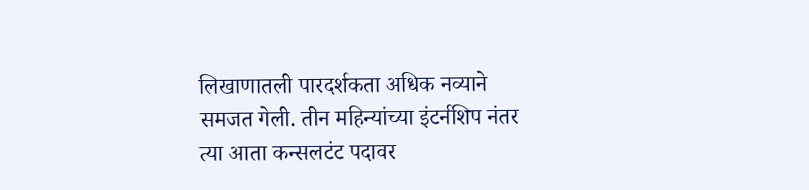लिखाणातली पारदर्शकता अधिक नव्याने समजत गेली. तीन महिन्यांच्या इंटर्नशिप नंतर त्या आता कन्सलटंट पदावर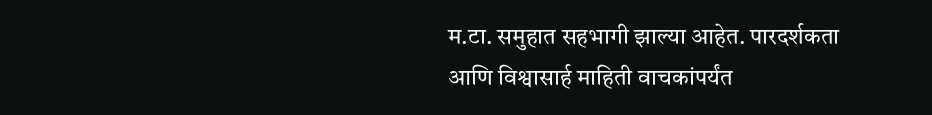म.टा. समुहात सहभागी झाल्या आहेत. पारदर्शकता आणि विश्वासार्ह माहिती वाचकांपर्यंत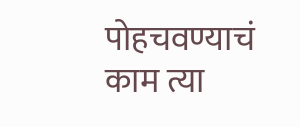पोहचवण्याचं काम त्या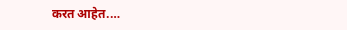करत आहेत.…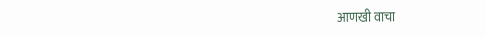आणखी वाचा